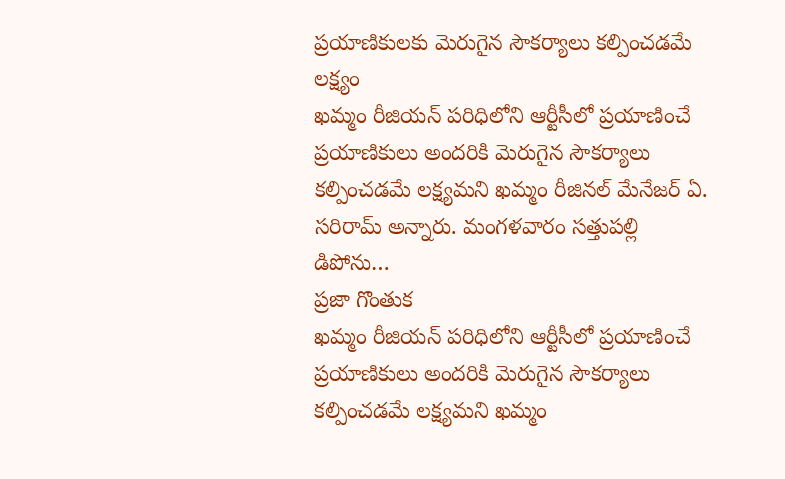ప్రయాణికులకు మెరుగైన సౌకర్యాలు కల్పించడమే లక్ష్యం
ఖమ్మం రీజియన్ పరిధిలోని ఆర్టీసీలో ప్రయాణించే ప్రయాణికులు అందరికి మెరుగైన సౌకర్యాలు కల్పించడమే లక్ష్యమని ఖమ్మం రీజినల్ మేనేజర్ ఏ. సరిరామ్ అన్నారు. మంగళవారం సత్తుపల్లి డిపోను…
ప్రజా గొంతుక
ఖమ్మం రీజియన్ పరిధిలోని ఆర్టీసీలో ప్రయాణించే ప్రయాణికులు అందరికి మెరుగైన సౌకర్యాలు కల్పించడమే లక్ష్యమని ఖమ్మం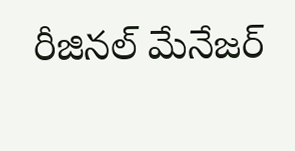రీజినల్ మేనేజర్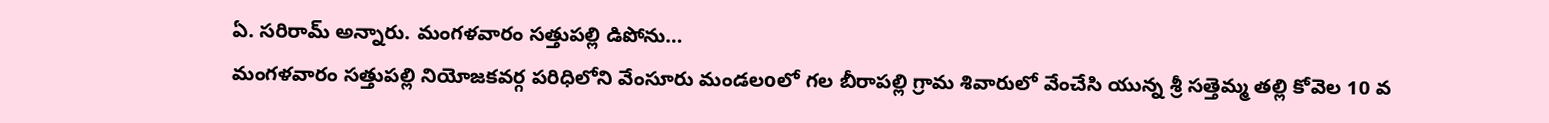ఏ. సరిరామ్ అన్నారు. మంగళవారం సత్తుపల్లి డిపోను…
మంగళవారం సత్తుపల్లి నియోజకవర్గ పరిధిలోని వేంసూరు మండలoలో గల బీరాపల్లి గ్రామ శివారులో వేంచేసి యున్న శ్రీ సత్తెమ్మ తల్లి కోవెల 10 వ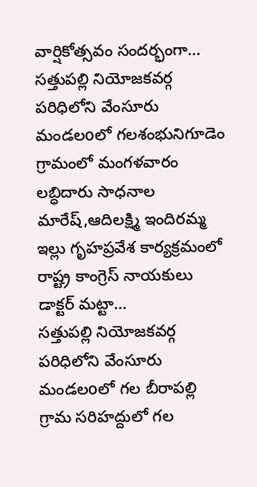వార్షికోత్సవం సందర్భంగా…
సత్తుపల్లి నియోజకవర్గ పరిధిలోని వేంసూరు మండలoలో గలశంభునిగూడెం గ్రామంలో మంగళవారం లబ్ధిదారు సాధనాల మారేష్,ఆదిలక్ష్మి ఇందిరమ్మ ఇల్లు గృహప్రవేశ కార్యక్రమంలో రాష్ట్ర కాంగ్రెస్ నాయకులు డాక్టర్ మట్టా…
సత్తుపల్లి నియోజకవర్గ పరిధిలోని వేంసూరు మండలoలో గల బీరాపల్లి గ్రామ సరిహద్దులో గల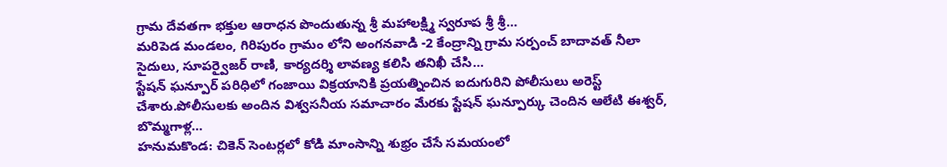గ్రామ దేవతగా భక్తుల ఆరాధన పొందుతున్న శ్రీ మహాలక్ష్మి స్వరూప శ్రీ శ్రీ…
మరిపెడ మండలం, గిరిపురం గ్రామం లోని అంగనవాడి -2 కేంద్రాన్ని గ్రామ సర్పంచ్ బాదావత్ నీలా సైదులు, సూపర్వైజర్ రాణి, కార్యదర్శి లావణ్య కలిసి తనిఖీ చేసి…
స్టేషన్ ఘన్పూర్ పరిధిలో గంజాయి విక్రయానికి ప్రయత్నించిన ఐదుగురిని పోలీసులు అరెస్ట్ చేశారు.పోలీసులకు అందిన విశ్వసనీయ సమాచారం మేరకు స్టేషన్ ఘన్పూర్కు చెందిన ఆలేటి ఈశ్వర్, బొమ్మగాళ్ల…
హనుమకొండ: చికెన్ సెంటర్లలో కోడి మాంసాన్ని శుభ్రం చేసే సమయంలో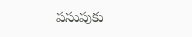పసుపుకు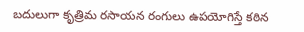బదులుగా కృత్రిమ రసాయన రంగులు ఉపయోగిస్తే కఠిన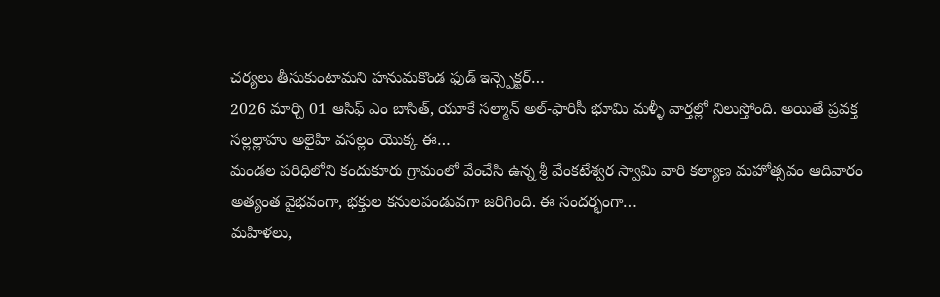చర్యలు తీసుకుంటామని హనుమకొండ ఫుడ్ ఇన్స్పెక్టర్…
2026 మార్చి 01 ఆసిఫ్ ఎం బాసిత్, యూకే సల్మాన్ అల్-ఫారిసీ భూమి మళ్ళీ వార్తల్లో నిలుస్తోంది. అయితే ప్రవక్త సల్లల్లాహు అలైహి వసల్లం యొక్క ఈ…
మండల పరిధిలోని కందుకూరు గ్రామంలో వేంచేసి ఉన్న శ్రీ వేంకటేశ్వర స్వామి వారి కల్యాణ మహోత్సవం ఆదివారం అత్యంత వైభవంగా, భక్తుల కనులపండువగా జరిగింది. ఈ సందర్భంగా…
మహిళలు,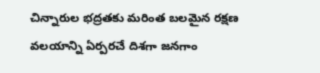చిన్నారుల భద్రతకు మరింత బలమైన రక్షణ వలయాన్ని ఏర్పరచే దిశగా జనగాం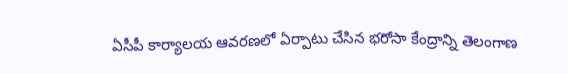ఏసీపీ కార్యాలయ ఆవరణలో ఏర్పాటు చేసిన భరోసా కేంద్రాన్ని తెలంగాణ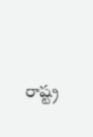రాష్ట్ర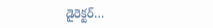డైరెక్టర్…